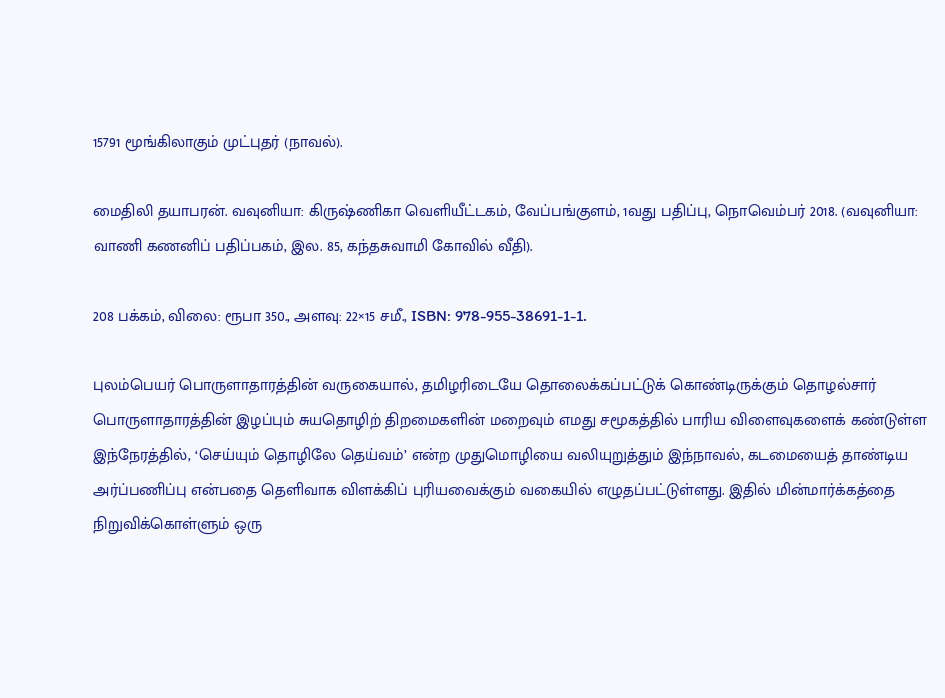15791 மூங்கிலாகும் முட்புதர் (நாவல்).

மைதிலி தயாபரன். வவுனியா: கிருஷ்ணிகா வெளியீட்டகம், வேப்பங்குளம், 1வது பதிப்பு, நொவெம்பர் 2018. (வவுனியா: வாணி கணனிப் பதிப்பகம், இல. 85, கந்தசுவாமி கோவில் வீதி).

208 பக்கம், விலை: ரூபா 350., அளவு: 22×15 சமீ., ISBN: 978-955-38691-1-1.

புலம்பெயர் பொருளாதாரத்தின் வருகையால், தமிழரிடையே தொலைக்கப்பட்டுக் கொண்டிருக்கும் தொழல்சார் பொருளாதாரத்தின் இழப்பும் சுயதொழிற் திறமைகளின் மறைவும் எமது சமூகத்தில் பாரிய விளைவுகளைக் கண்டுள்ள இந்நேரத்தில், ‘செய்யும் தொழிலே தெய்வம்’ என்ற முதுமொழியை வலியுறுத்தும் இந்நாவல், கடமையைத் தாண்டிய அர்ப்பணிப்பு என்பதை தெளிவாக விளக்கிப் புரியவைக்கும் வகையில் எழுதப்பட்டுள்ளது. இதில் மின்மார்க்கத்தை நிறுவிக்கொள்ளும் ஒரு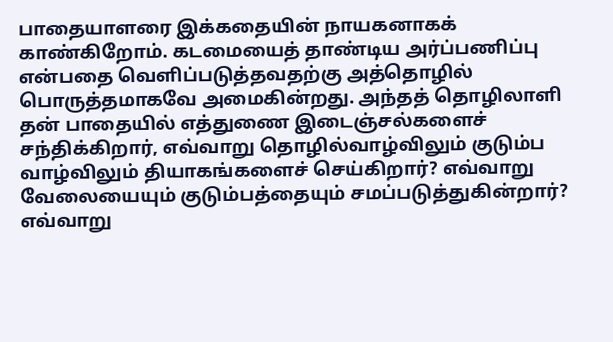பாதையாளரை இக்கதையின் நாயகனாகக் காண்கிறோம். கடமையைத் தாண்டிய அர்ப்பணிப்பு என்பதை வெளிப்படுத்தவதற்கு அத்தொழில் பொருத்தமாகவே அமைகின்றது. அந்தத் தொழிலாளி தன் பாதையில் எத்துணை இடைஞ்சல்களைச் சந்திக்கிறார், எவ்வாறு தொழில்வாழ்விலும் குடும்ப வாழ்விலும் தியாகங்களைச் செய்கிறார்? எவ்வாறு வேலையையும் குடும்பத்தையும் சமப்படுத்துகின்றார்? எவ்வாறு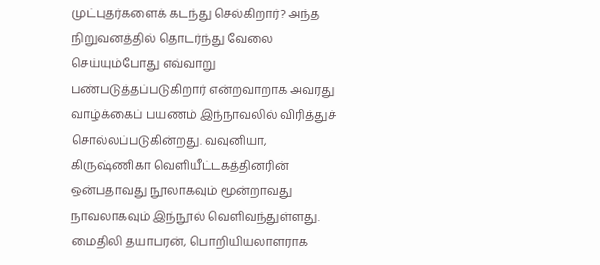முட்புதர்களைக் கடந்து செல்கிறார்? அந்த நிறுவனத்தில் தொடர்ந்து வேலை செய்யும்போது எவ்வாறு பண்படுத்தப்படுகிறார் என்றவாறாக அவரது வாழ்க்கைப் பயணம் இந்நாவலில் விரித்துச் சொல்லப்படுகின்றது. வவுனியா, கிருஷ்ணிகா வெளியீட்டகத்தினரின் ஒன்பதாவது நூலாகவும் மூன்றாவது நாவலாகவும் இந்நூல் வெளிவந்துள்ளது. மைதிலி தயாபரன், பொறியியலாளராக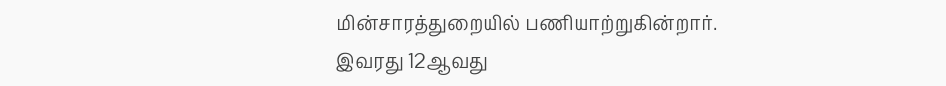மின்சாரத்துறையில் பணியாற்றுகின்றார். இவரது 12ஆவது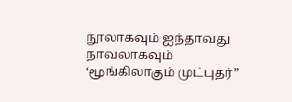நூலாகவும் ஐந்தாவது நாவலாகவும் ‘மூங்கிலாகும் முட்புதர்”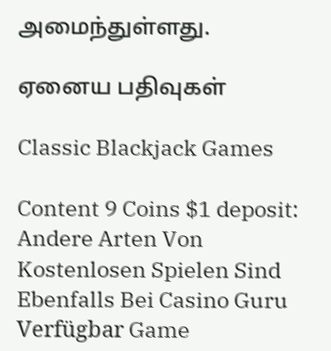அமைந்துள்ளது.

ஏனைய பதிவுகள்

Classic Blackjack Games

Content 9 Coins $1 deposit: Andere Arten Von Kostenlosen Spielen Sind Ebenfalls Bei Casino Guru Verfügbar Game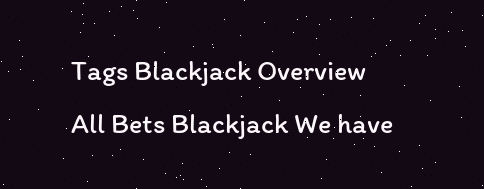Tags Blackjack Overview All Bets Blackjack We have